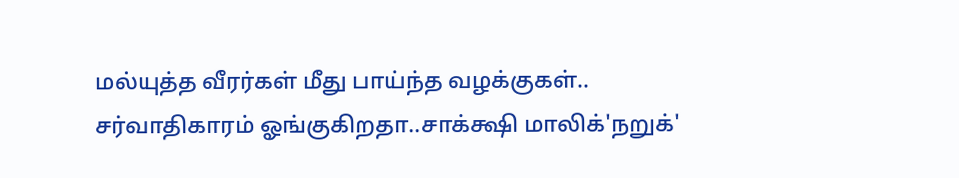மல்யுத்த வீரர்கள் மீது பாய்ந்த வழக்குகள்.. சர்வாதிகாரம் ஓங்குகிறதா..சாக்க்ஷி மாலிக்'நறுக்'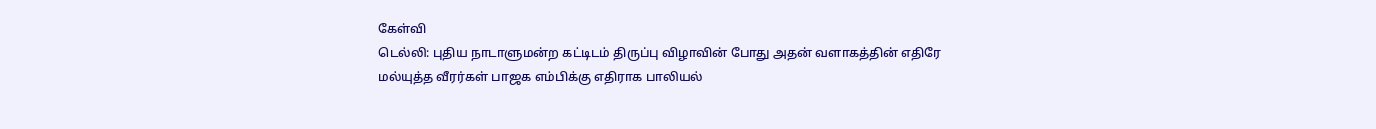கேள்வி
டெல்லி: புதிய நாடாளுமன்ற கட்டிடம் திருப்பு விழாவின் போது அதன் வளாகத்தின் எதிரே மல்யுத்த வீரர்கள் பாஜக எம்பிக்கு எதிராக பாலியல்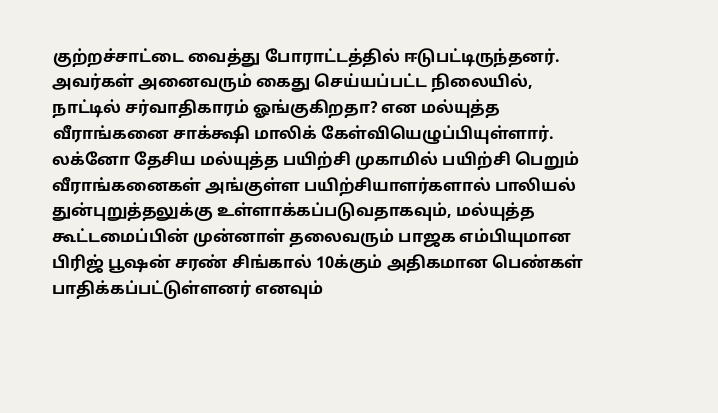குற்றச்சாட்டை வைத்து போராட்டத்தில் ஈடுபட்டிருந்தனர். அவர்கள் அனைவரும் கைது செய்யப்பட்ட நிலையில், நாட்டில் சர்வாதிகாரம் ஓங்குகிறதா? என மல்யுத்த வீராங்கனை சாக்க்ஷி மாலிக் கேள்வியெழுப்பியுள்ளார்.
லக்னோ தேசிய மல்யுத்த பயிற்சி முகாமில் பயிற்சி பெறும் வீராங்கனைகள் அங்குள்ள பயிற்சியாளர்களால் பாலியல் துன்புறுத்தலுக்கு உள்ளாக்கப்படுவதாகவும், மல்யுத்த கூட்டமைப்பின் முன்னாள் தலைவரும் பாஜக எம்பியுமான பிரிஜ் பூஷன் சரண் சிங்கால் 10க்கும் அதிகமான பெண்கள் பாதிக்கப்பட்டுள்ளனர் எனவும்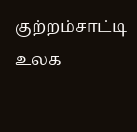குற்றம்சாட்டி உலக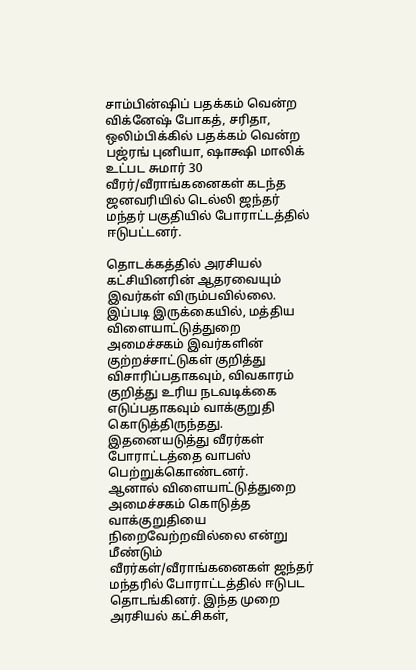சாம்பின்ஷிப் பதக்கம் வென்ற விக்னேஷ் போகத், சரிதா, ஒலிம்பிக்கில் பதக்கம் வென்ற பஜ்ரங் புனியா, ஷாக்ஷி மாலிக் உட்பட சுமார் 30 வீரர்/வீராங்கனைகள் கடந்த ஜனவரியில் டெல்லி ஜந்தர் மந்தர் பகுதியில் போராட்டத்தில் ஈடுபட்டனர்.

தொடக்கத்தில் அரசியல் கட்சியினரின் ஆதரவையும் இவர்கள் விரும்பவில்லை. இப்படி இருக்கையில், மத்திய விளையாட்டுத்துறை அமைச்சகம் இவர்களின் குற்றச்சாட்டுகள் குறித்து விசாரிப்பதாகவும், விவகாரம் குறித்து உரிய நடவடிக்கை எடுப்பதாகவும் வாக்குறுதி கொடுத்திருந்தது. இதனையடுத்து வீரர்கள் போராட்டத்தை வாபஸ் பெற்றுக்கொண்டனர்.
ஆனால் விளையாட்டுத்துறை அமைச்சகம் கொடுத்த வாக்குறுதியை நிறைவேற்றவில்லை என்று மீண்டும் வீரர்கள்/வீராங்கனைகள் ஜந்தர் மந்தரில் போராட்டத்தில் ஈடுபட தொடங்கினர். இந்த முறை அரசியல் கட்சிகள்,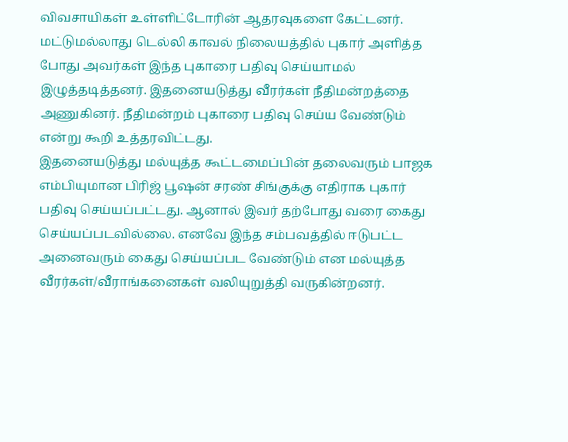விவசாயிகள் உள்ளிட்டோரின் ஆதரவுகளை கேட்டனர். மட்டுமல்லாது டெல்லி காவல் நிலையத்தில் புகார் அளித்த போது அவர்கள் இந்த புகாரை பதிவு செய்யாமல் இழுத்தடித்தனர். இதனையடுத்து வீரர்கள் நீதிமன்றத்தை அணுகினர். நீதிமன்றம் புகாரை பதிவு செய்ய வேண்டும் என்று கூறி உத்தரவிட்டது.
இதனையடுத்து மல்யுத்த கூட்டமைப்பின் தலைவரும் பாஜக எம்பியுமான பிரிஜ் பூஷன் சரண் சிங்குக்கு எதிராக புகார் பதிவு செய்யப்பட்டது. ஆனால் இவர் தற்போது வரை கைது செய்யப்படவில்லை. எனவே இந்த சம்பவத்தில் ஈடுபட்ட அனைவரும் கைது செய்யப்பட வேண்டும் என மல்யுத்த வீரர்கள்/வீராங்கனைகள் வலியுறுத்தி வருகின்றனர்.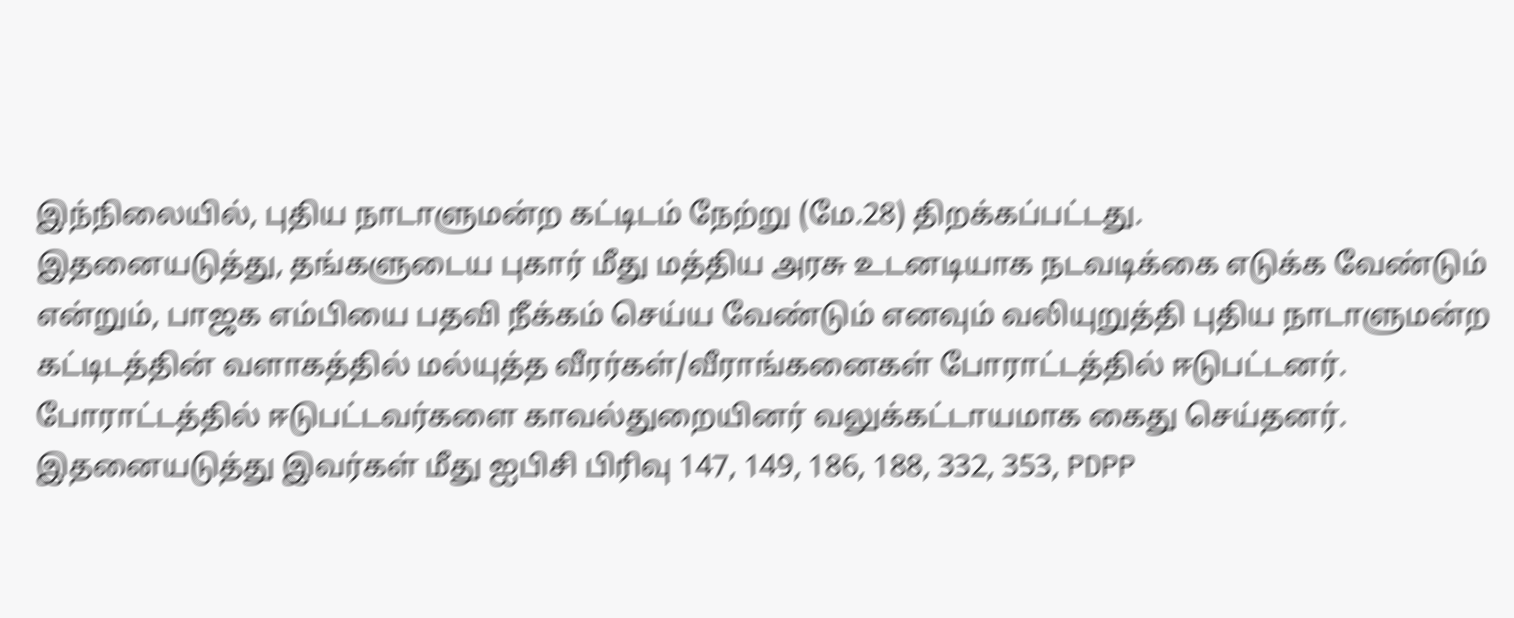இந்நிலையில், புதிய நாடாளுமன்ற கட்டிடம் நேற்று (மே.28) திறக்கப்பட்டது.
இதனையடுத்து, தங்களுடைய புகார் மீது மத்திய அரசு உடனடியாக நடவடிக்கை எடுக்க வேண்டும் என்றும், பாஜக எம்பியை பதவி நீக்கம் செய்ய வேண்டும் எனவும் வலியுறுத்தி புதிய நாடாளுமன்ற கட்டிடத்தின் வளாகத்தில் மல்யுத்த வீரர்கள்/வீராங்கனைகள் போராட்டத்தில் ஈடுபட்டனர். போராட்டத்தில் ஈடுபட்டவர்களை காவல்துறையினர் வலுக்கட்டாயமாக கைது செய்தனர். இதனையடுத்து இவர்கள் மீது ஐபிசி பிரிவு 147, 149, 186, 188, 332, 353, PDPP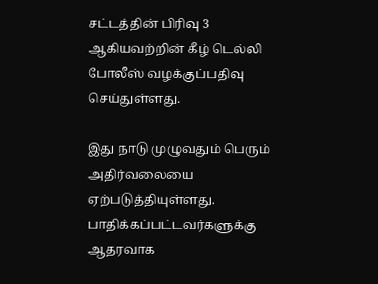சட்டத்தின் பிரிவு 3 ஆகியவற்றின் கீழ் டெல்லி போலீஸ் வழக்குப்பதிவு செய்துள்ளது.

இது நாடு முழுவதும் பெரும் அதிர்வலையை ஏற்படுத்தியுள்ளது. பாதிக்கப்பட்டவர்களுக்கு ஆதரவாக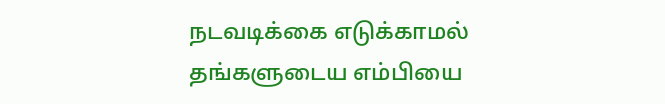நடவடிக்கை எடுக்காமல் தங்களுடைய எம்பியை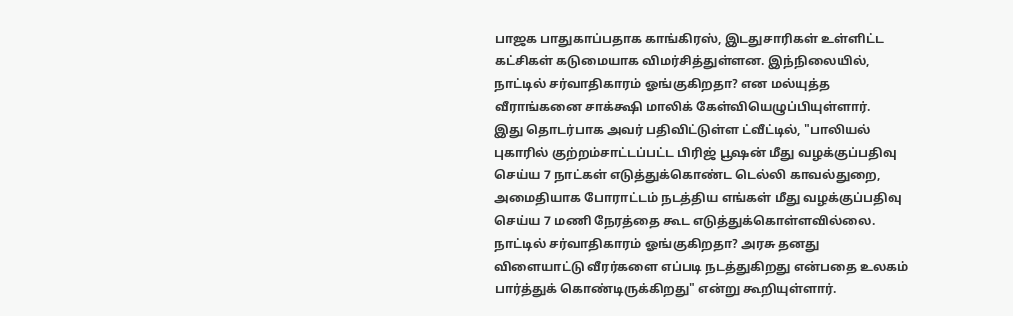பாஜக பாதுகாப்பதாக காங்கிரஸ், இடதுசாரிகள் உள்ளிட்ட கட்சிகள் கடுமையாக விமர்சித்துள்ளன. இந்நிலையில், நாட்டில் சர்வாதிகாரம் ஓங்குகிறதா? என மல்யுத்த வீராங்கனை சாக்க்ஷி மாலிக் கேள்வியெழுப்பியுள்ளார்.
இது தொடர்பாக அவர் பதிவிட்டுள்ள ட்வீட்டில், "பாலியல் புகாரில் குற்றம்சாட்டப்பட்ட பிரிஜ் பூஷன் மீது வழக்குப்பதிவு செய்ய 7 நாட்கள் எடுத்துக்கொண்ட டெல்லி காவல்துறை, அமைதியாக போராட்டம் நடத்திய எங்கள் மீது வழக்குப்பதிவு செய்ய 7 மணி நேரத்தை கூட எடுத்துக்கொள்ளவில்லை. நாட்டில் சர்வாதிகாரம் ஓங்குகிறதா? அரசு தனது விளையாட்டு வீரர்களை எப்படி நடத்துகிறது என்பதை உலகம் பார்த்துக் கொண்டிருக்கிறது" என்று கூறியுள்ளார்.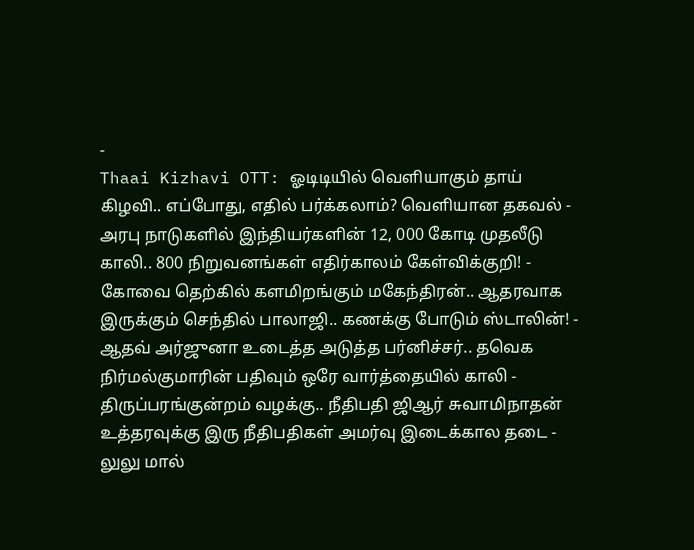-
Thaai Kizhavi OTT: ஓடிடியில் வெளியாகும் தாய் கிழவி.. எப்போது, எதில் பர்க்கலாம்? வெளியான தகவல் -
அரபு நாடுகளில் இந்தியர்களின் 12, 000 கோடி முதலீடு காலி.. 800 நிறுவனங்கள் எதிர்காலம் கேள்விக்குறி! -
கோவை தெற்கில் களமிறங்கும் மகேந்திரன்.. ஆதரவாக இருக்கும் செந்தில் பாலாஜி.. கணக்கு போடும் ஸ்டாலின்! -
ஆதவ் அர்ஜுனா உடைத்த அடுத்த பர்னிச்சர்.. தவெக நிர்மல்குமாரின் பதிவும் ஒரே வார்த்தையில் காலி -
திருப்பரங்குன்றம் வழக்கு.. நீதிபதி ஜிஆர் சுவாமிநாதன் உத்தரவுக்கு இரு நீதிபதிகள் அமர்வு இடைக்கால தடை -
லுலு மால்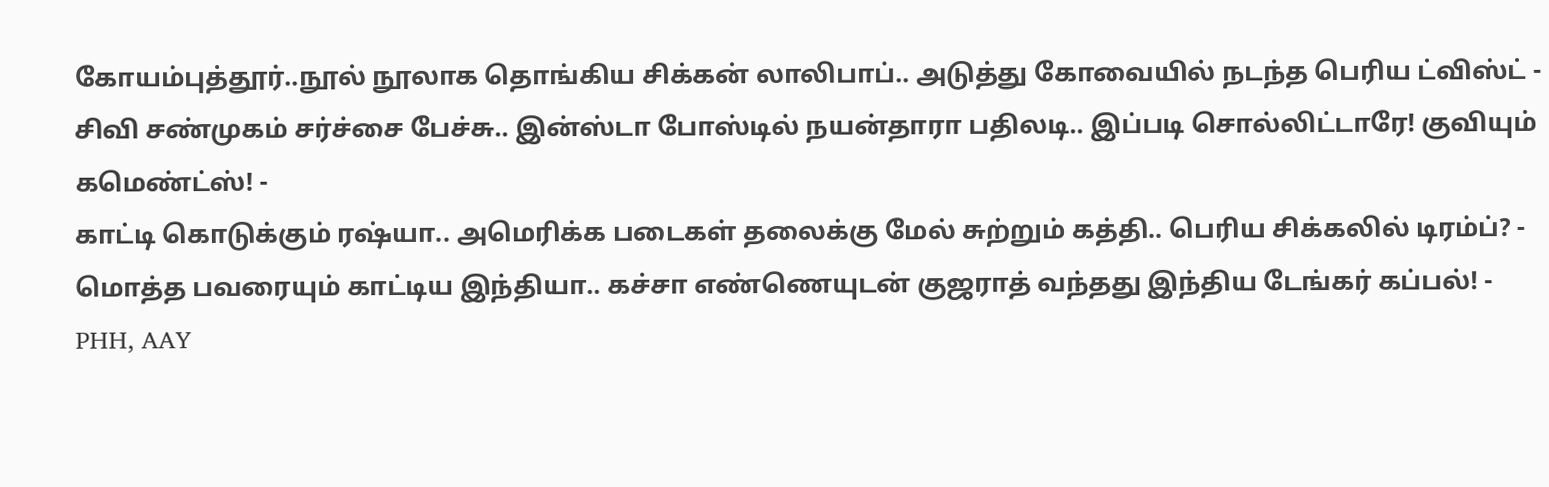கோயம்புத்தூர்..நூல் நூலாக தொங்கிய சிக்கன் லாலிபாப்.. அடுத்து கோவையில் நடந்த பெரிய ட்விஸ்ட் -
சிவி சண்முகம் சர்ச்சை பேச்சு.. இன்ஸ்டா போஸ்டில் நயன்தாரா பதிலடி.. இப்படி சொல்லிட்டாரே! குவியும் கமெண்ட்ஸ்! -
காட்டி கொடுக்கும் ரஷ்யா.. அமெரிக்க படைகள் தலைக்கு மேல் சுற்றும் கத்தி.. பெரிய சிக்கலில் டிரம்ப்? -
மொத்த பவரையும் காட்டிய இந்தியா.. கச்சா எண்ணெயுடன் குஜராத் வந்தது இந்திய டேங்கர் கப்பல்! -
PHH, AAY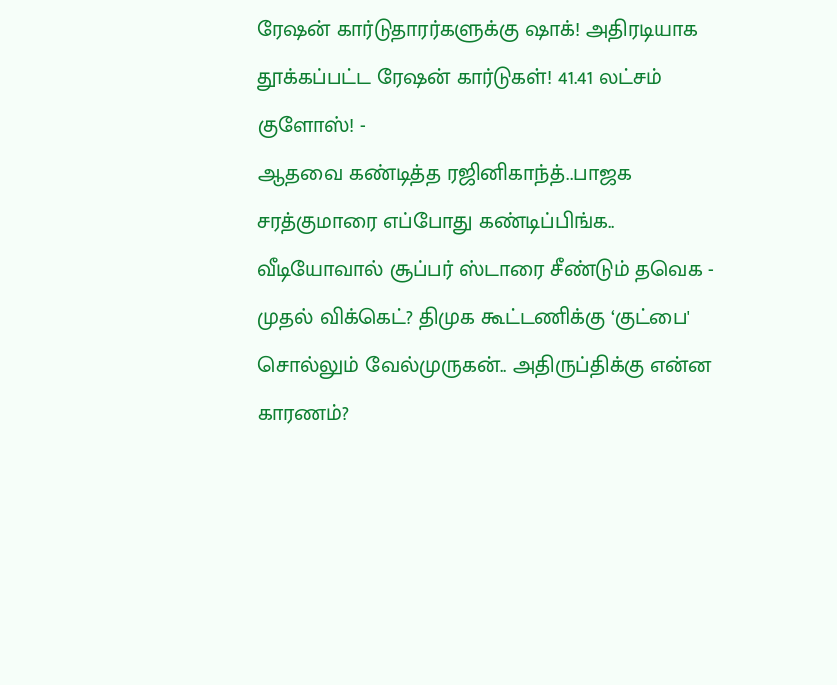ரேஷன் கார்டுதாரர்களுக்கு ஷாக்! அதிரடியாக தூக்கப்பட்ட ரேஷன் கார்டுகள்! 41.41 லட்சம் குளோஸ்! -
ஆதவை கண்டித்த ரஜினிகாந்த்..பாஜக சரத்குமாரை எப்போது கண்டிப்பிங்க.. வீடியோவால் சூப்பர் ஸ்டாரை சீண்டும் தவெக -
முதல் விக்கெட்? திமுக கூட்டணிக்கு ‘குட்பை' சொல்லும் வேல்முருகன்.. அதிருப்திக்கு என்ன காரணம்?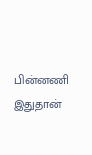பின்னணி இதுதான்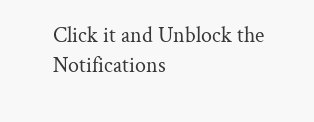Click it and Unblock the Notifications